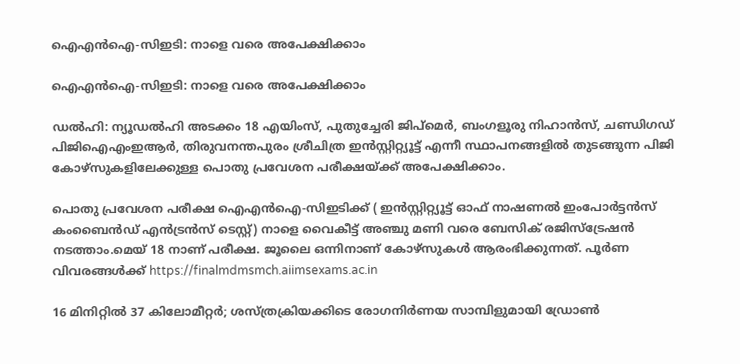ഐഎന്‍ഐ-സിഇടി: നാളെ വരെ അപേക്ഷിക്കാം

ഐഎന്‍ഐ-സിഇടി: നാളെ വരെ അപേക്ഷിക്കാം

ഡല്‍ഹി: ന്യൂഡല്‍ഹി അടക്കം 18 എയിംസ്, പുതുച്ചേരി ജിപ്‌മെര്‍, ബംഗളൂരു നിഹാന്‍സ്, ചണ്ഡിഗഡ് പിജിഐഎംഇആര്‍, തിരുവനന്തപുരം ശ്രീചിത്ര ഇന്‍സ്റ്റിറ്റ്യൂട്ട് എന്നീ സ്ഥാപനങ്ങളില്‍ തുടങ്ങുന്ന പിജി കോഴ്‌സുകളിലേക്കുള്ള പൊതു പ്രവേശന പരീക്ഷയ്ക്ക് അപേക്ഷിക്കാം.

പൊതു പ്രവേശന പരീക്ഷ ഐഎന്‍ഐ-സിഇടിക്ക് ( ഇന്‍സ്റ്റിറ്റ്യൂട്ട് ഓഫ് നാഷണല്‍ ഇംപോര്‍ട്ടന്‍സ് കംബൈന്‍ഡ് എന്‍ട്രന്‍സ് ടെസ്റ്റ്) നാളെ വൈകീട്ട് അഞ്ചു മണി വരെ ബേസിക് രജിസ്‌ട്രേഷന്‍ നടത്താം.മെയ് 18 നാണ് പരീക്ഷ. ജൂലൈ ഒന്നിനാണ് കോഴ്‌സുകള്‍ ആരംഭിക്കുന്നത്. പൂര്‍ണ വിവരങ്ങള്‍ക്ക് https://finalmdmsmch.aiimsexams.ac.in

16 മിനിറ്റില്‍ 37 കിലോമീറ്റര്‍; ശസ്ത്രക്രിയക്കിടെ രോഗനിര്‍ണയ സാമ്പിളുമായി ഡ്രോണ്‍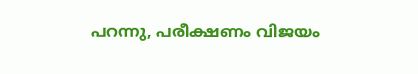പറന്നു, പരീക്ഷണം വിജയം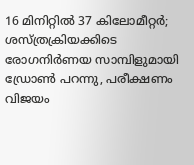16 മിനിറ്റില്‍ 37 കിലോമീറ്റര്‍; ശസ്ത്രക്രിയക്കിടെ രോഗനിര്‍ണയ സാമ്പിളുമായി ഡ്രോണ്‍ പറന്നു, പരീക്ഷണം വിജയം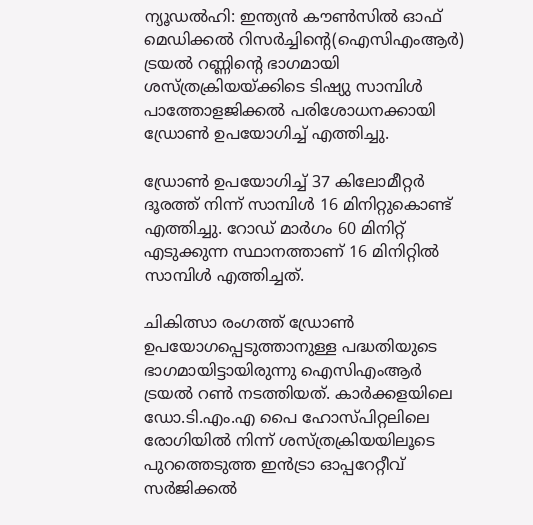ന്യൂഡല്‍ഹി: ഇന്ത്യന്‍ കൗണ്‍സില്‍ ഓഫ് മെഡിക്കല്‍ റിസര്‍ച്ചിന്റെ(ഐസിഎംആര്‍) ട്രയല്‍ റണ്ണിന്റെ ഭാഗമായി ശസ്ത്രക്രിയയ്ക്കിടെ ടിഷ്യു സാമ്പിള്‍ പാത്തോളജിക്കല്‍ പരിശോധനക്കായി ഡ്രോണ്‍ ഉപയോഗിച്ച് എത്തിച്ചു.

ഡ്രോണ്‍ ഉപയോഗിച്ച് 37 കിലോമീറ്റര്‍ ദൂരത്ത് നിന്ന് സാമ്പിള്‍ 16 മിനിറ്റുകൊണ്ട് എത്തിച്ചു. റോഡ് മാര്‍ഗം 60 മിനിറ്റ് എടുക്കുന്ന സ്ഥാനത്താണ് 16 മിനിറ്റില്‍ സാമ്പിള്‍ എത്തിച്ചത്.

ചികിത്സാ രംഗത്ത് ഡ്രോണ്‍ ഉപയോഗപ്പെടുത്താനുള്ള പദ്ധതിയുടെ ഭാഗമായിട്ടായിരുന്നു ഐസിഎംആര്‍ ട്രയല്‍ റണ്‍ നടത്തിയത്. കാര്‍ക്കളയിലെ ഡോ.ടി.എം.എ പൈ ഹോസ്പിറ്റലിലെ രോഗിയില്‍ നിന്ന് ശസ്ത്രക്രിയയിലൂടെ പുറത്തെടുത്ത ഇന്‍ട്രാ ഓപ്പറേറ്റീവ് സര്‍ജിക്കല്‍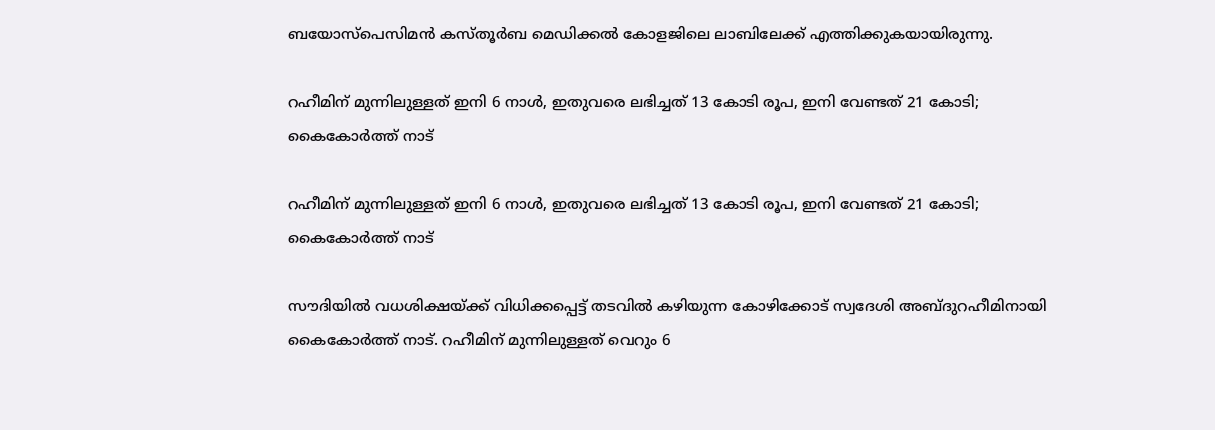ബയോസ്പെസിമന്‍ കസ്തൂര്‍ബ മെഡിക്കല്‍ കോളജിലെ ലാബിലേക്ക് എത്തിക്കുകയായിരുന്നു.

റഹീമിന് മുന്നിലുള്ളത് ഇനി 6 നാൾ, ഇതുവരെ ലഭിച്ചത് 13 കോടി രൂപ, ഇനി വേണ്ടത് 21 കോടി; കൈകോർത്ത് നാട്

റഹീമിന് മുന്നിലുള്ളത് ഇനി 6 നാൾ, ഇതുവരെ ലഭിച്ചത് 13 കോടി രൂപ, ഇനി വേണ്ടത് 21 കോടി; കൈകോർത്ത് നാട്

സൗദിയിൽ വധശിക്ഷയ്ക്ക് വിധിക്കപ്പെട്ട് തടവിൽ കഴിയുന്ന കോഴിക്കോട് സ്വദേശി അബ്ദുറഹീമിനായി കൈകോർത്ത് നാട്. റഹീമിന് മുന്നിലുള്ളത് വെറും 6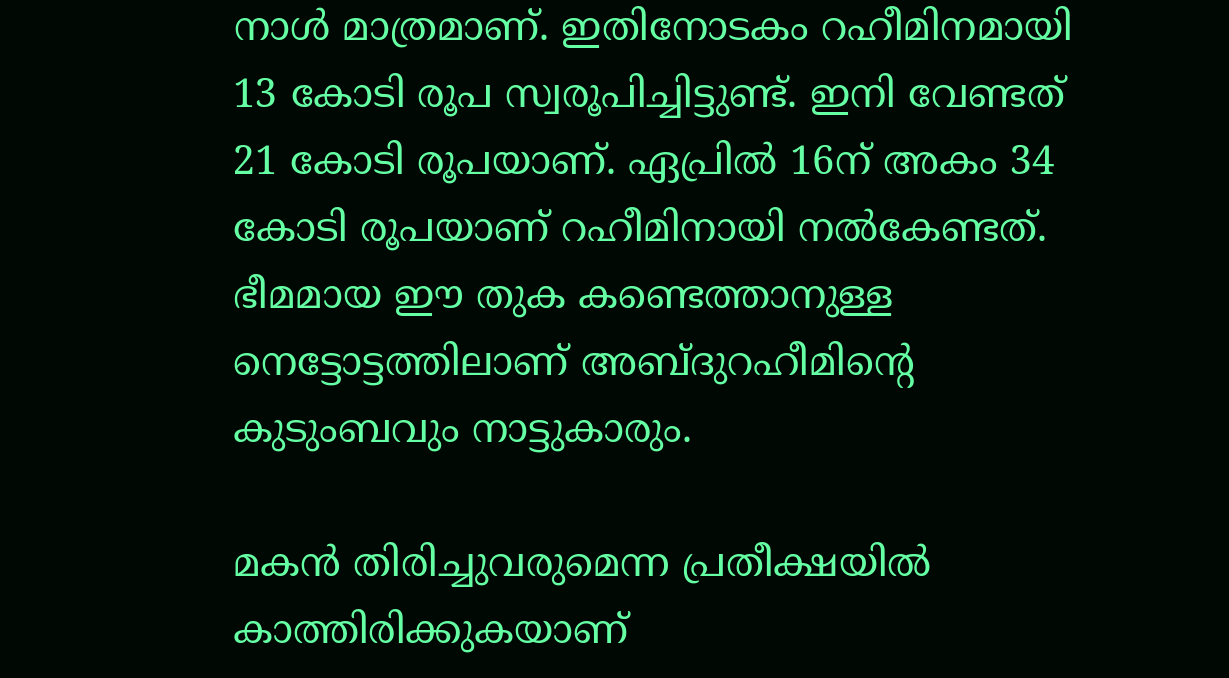നാൾ മാത്രമാണ്. ഇതിനോടകം റഹീമിനമായി 13 കോടി രൂപ സ്വരൂപിച്ചിട്ടുണ്ട്. ഇനി വേണ്ടത് 21 കോടി രൂപയാണ്. ഏപ്രിൽ 16ന് അകം 34 കോടി രൂപയാണ് റഹീമിനായി നൽകേണ്ടത്. ഭീമമായ ഈ തുക കണ്ടെത്താനുള്ള നെട്ടോട്ടത്തിലാണ് അബ്ദുറഹീമിന്റെ കുടുംബവും നാട്ടുകാരും.

മകൻ തിരിച്ചുവരുമെന്ന പ്രതീക്ഷയിൽ കാത്തിരിക്കുകയാണ്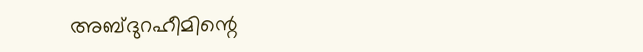അബ്ദുറഹീമിന്റെ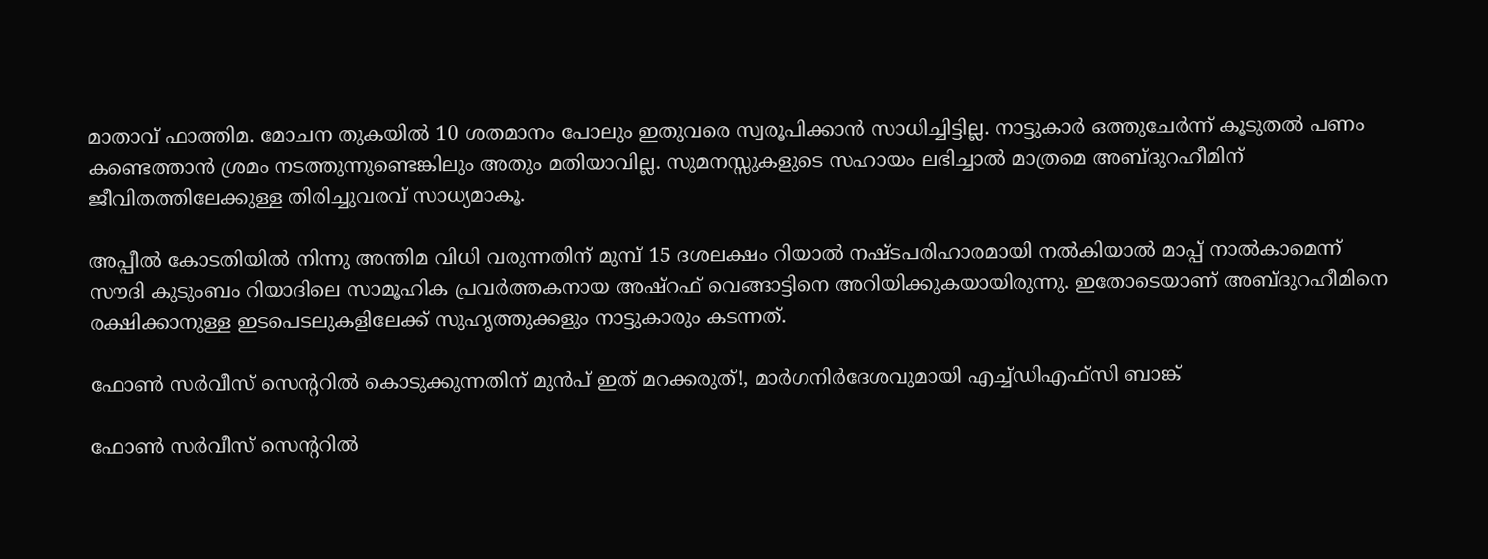മാതാവ് ഫാത്തിമ. മോചന തുകയിൽ 10 ശതമാനം പോലും ഇതുവരെ സ്വരൂപിക്കാൻ സാധിച്ചിട്ടില്ല. നാട്ടുകാർ ഒത്തുചേർന്ന് കൂടുതൽ പണം കണ്ടെത്താൻ ശ്രമം നടത്തുന്നുണ്ടെങ്കിലും അതും മതിയാവില്ല. സുമനസ്സുകളുടെ സഹായം ലഭിച്ചാൽ മാത്രമെ അബ്ദുറഹീമിന് ജീവിതത്തിലേക്കുള്ള തിരിച്ചുവരവ് സാധ്യമാകൂ.

അപ്പീൽ കോടതിയിൽ നിന്നു അന്തിമ വിധി വരുന്നതിന് മുമ്പ് 15 ദശലക്ഷം റിയാൽ നഷ്ടപരിഹാരമായി നൽകിയാൽ മാപ്പ് നാൽകാമെന്ന് സൗദി കുടുംബം റിയാദിലെ സാമൂഹിക പ്രവർത്തകനായ അഷ്‌റഫ് വെങ്ങാട്ടിനെ അറിയിക്കുകയായിരുന്നു. ഇതോടെയാണ് അബ്ദുറഹീമിനെ രക്ഷിക്കാനുള്ള ഇടപെടലുകളിലേക്ക് സുഹൃത്തുക്കളും നാട്ടുകാരും കടന്നത്.

ഫോൺ സര്‍വീസ് സെന്ററില്‍ കൊടുക്കുന്നതിന് മുന്‍പ് ഇത് മറക്കരുത്!, മാര്‍ഗനിര്‍ദേശവുമായി എച്ച്ഡിഎഫ്‌സി ബാങ്ക്

ഫോൺ സര്‍വീസ് സെന്ററില്‍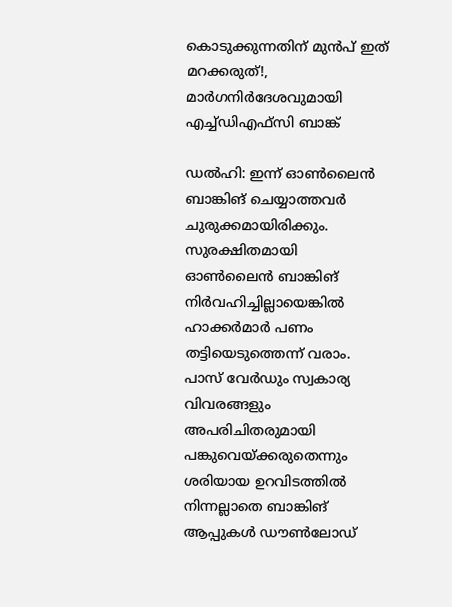കൊടുക്കുന്നതിന് മുന്‍പ് ഇത് മറക്കരുത്!, മാര്‍ഗനിര്‍ദേശവുമായി എച്ച്ഡിഎഫ്‌സി ബാങ്ക്

ഡല്‍ഹി: ഇന്ന് ഓണ്‍ലൈന്‍ ബാങ്കിങ് ചെയ്യാത്തവര്‍ ചുരുക്കമായിരിക്കും. സുരക്ഷിതമായി ഓണ്‍ലൈന്‍ ബാങ്കിങ് നിര്‍വഹിച്ചില്ലായെങ്കില്‍ ഹാക്കര്‍മാര്‍ പണം തട്ടിയെടുത്തെന്ന് വരാം. പാസ് വേര്‍ഡും സ്വകാര്യ വിവരങ്ങളും അപരിചിതരുമായി പങ്കുവെയ്ക്കരുതെന്നും ശരിയായ ഉറവിടത്തില്‍ നിന്നല്ലാതെ ബാങ്കിങ് ആപ്പുകള്‍ ഡൗണ്‍ലോഡ്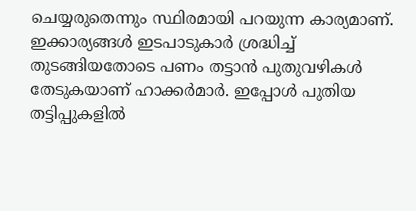ചെയ്യരുതെന്നും സ്ഥിരമായി പറയുന്ന കാര്യമാണ്. ഇക്കാര്യങ്ങള്‍ ഇടപാടുകാര്‍ ശ്രദ്ധിച്ച് തുടങ്ങിയതോടെ പണം തട്ടാന്‍ പുതുവഴികള്‍ തേടുകയാണ് ഹാക്കര്‍മാര്‍. ഇപ്പോള്‍ പുതിയ തട്ടിപ്പുകളില്‍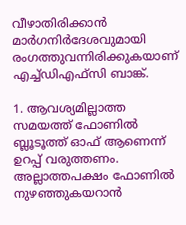വീഴാതിരിക്കാന്‍ മാര്‍ഗനിര്‍ദേശവുമായി രംഗത്തുവന്നിരിക്കുകയാണ് എച്ച്ഡിഎഫ്‌സി ബാങ്ക്.

1. ആവശ്യമില്ലാത്ത സമയത്ത് ഫോണില്‍ ബ്ലൂടൂത്ത് ഓഫ് ആണെന്ന് ഉറപ്പ് വരുത്തണം. അല്ലാത്തപക്ഷം ഫോണില്‍ നുഴഞ്ഞുകയറാന്‍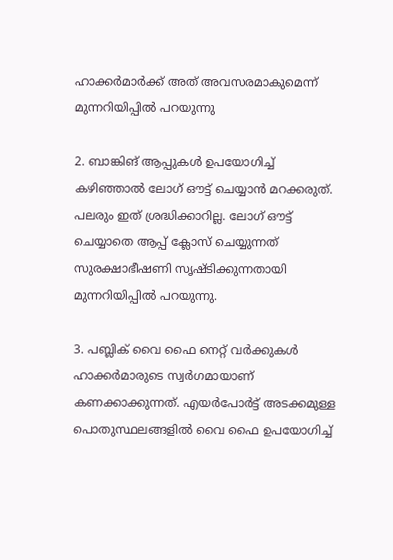ഹാക്കര്‍മാര്‍ക്ക് അത് അവസരമാകുമെന്ന് മുന്നറിയിപ്പില്‍ പറയുന്നു

2. ബാങ്കിങ് ആപ്പുകള്‍ ഉപയോഗിച്ച് കഴിഞ്ഞാല്‍ ലോഗ് ഔട്ട് ചെയ്യാന്‍ മറക്കരുത്. പലരും ഇത് ശ്രദ്ധിക്കാറില്ല. ലോഗ് ഔട്ട് ചെയ്യാതെ ആപ്പ് ക്ലോസ് ചെയ്യുന്നത് സുരക്ഷാഭീഷണി സൃഷ്ടിക്കുന്നതായി മുന്നറിയിപ്പില്‍ പറയുന്നു.

3. പബ്ലിക് വൈ ഫൈ നെറ്റ് വര്‍ക്കുകള്‍ ഹാക്കര്‍മാരുടെ സ്വര്‍ഗമായാണ് കണക്കാക്കുന്നത്. എയര്‍പോര്‍ട്ട് അടക്കമുള്ള പൊതുസ്ഥലങ്ങളില്‍ വൈ ഫൈ ഉപയോഗിച്ച്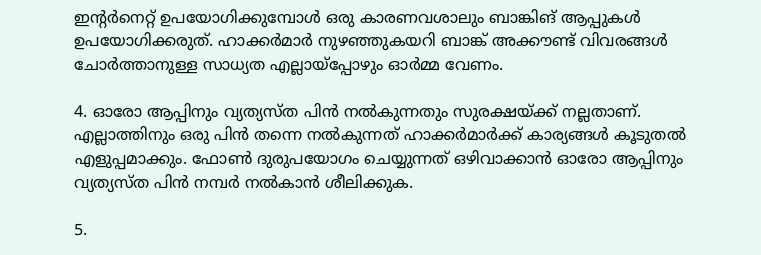ഇന്റര്‍നെറ്റ് ഉപയോഗിക്കുമ്പോള്‍ ഒരു കാരണവശാലും ബാങ്കിങ് ആപ്പുകള്‍ ഉപയോഗിക്കരുത്. ഹാക്കര്‍മാര്‍ നുഴഞ്ഞുകയറി ബാങ്ക് അക്കൗണ്ട് വിവരങ്ങള്‍ ചോര്‍ത്താനുള്ള സാധ്യത എല്ലായ്‌പ്പോഴും ഓര്‍മ്മ വേണം.

4. ഓരോ ആപ്പിനും വ്യത്യസ്ത പിന്‍ നല്‍കുന്നതും സുരക്ഷയ്ക്ക് നല്ലതാണ്. എല്ലാത്തിനും ഒരു പിന്‍ തന്നെ നല്‍കുന്നത് ഹാക്കര്‍മാര്‍ക്ക് കാര്യങ്ങള്‍ കൂടുതല്‍ എളുപ്പമാക്കും. ഫോണ്‍ ദുരുപയോഗം ചെയ്യുന്നത് ഒഴിവാക്കാന്‍ ഓരോ ആപ്പിനും വ്യത്യസ്ത പിന്‍ നമ്പര്‍ നല്‍കാന്‍ ശീലിക്കുക.

5.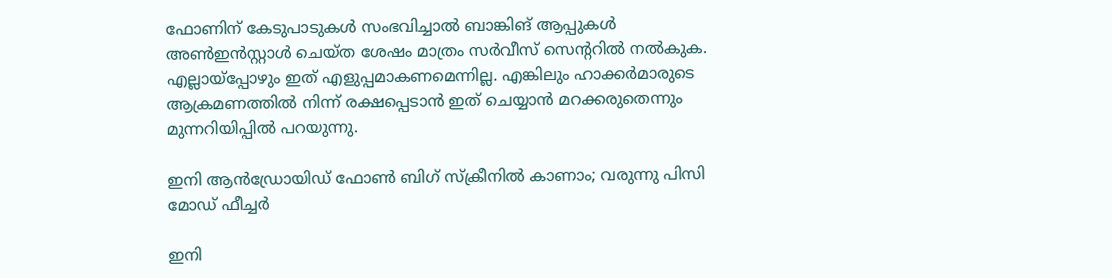ഫോണിന് കേടുപാടുകള്‍ സംഭവിച്ചാല്‍ ബാങ്കിങ് ആപ്പുകള്‍ അണ്‍ഇന്‍സ്റ്റാള്‍ ചെയ്ത ശേഷം മാത്രം സര്‍വീസ് സെന്ററില്‍ നല്‍കുക. എല്ലായ്‌പ്പോഴും ഇത് എളുപ്പമാകണമെന്നില്ല. എങ്കിലും ഹാക്കര്‍മാരുടെ ആക്രമണത്തില്‍ നിന്ന് രക്ഷപ്പെടാന്‍ ഇത് ചെയ്യാന്‍ മറക്കരുതെന്നും മുന്നറിയിപ്പില്‍ പറയുന്നു.

ഇനി ആന്‍ഡ്രോയിഡ് ഫോണ്‍ ബിഗ് സ്‌ക്രീനില്‍ കാണാം; വരുന്നു പിസി മോഡ് ഫീച്ചര്‍

ഇനി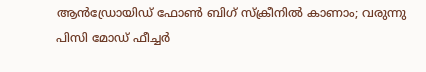ആന്‍ഡ്രോയിഡ് ഫോണ്‍ ബിഗ് സ്‌ക്രീനില്‍ കാണാം; വരുന്നു പിസി മോഡ് ഫീച്ചര്‍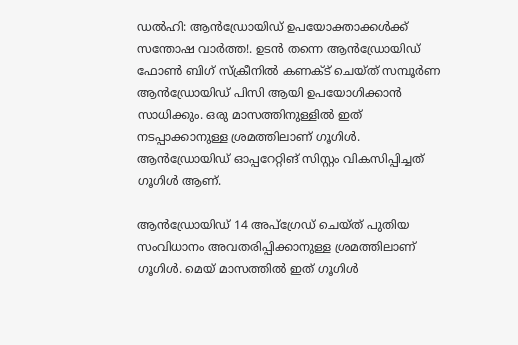ഡല്‍ഹി: ആന്‍ഡ്രോയിഡ് ഉപയോക്താക്കള്‍ക്ക് സന്തോഷ വാര്‍ത്ത!. ഉടന്‍ തന്നെ ആന്‍ഡ്രോയിഡ് ഫോണ്‍ ബിഗ് സ്‌ക്രീനില്‍ കണക്ട് ചെയ്ത് സമ്പൂര്‍ണ ആന്‍ഡ്രോയിഡ് പിസി ആയി ഉപയോഗിക്കാന്‍ സാധിക്കും. ഒരു മാസത്തിനുള്ളില്‍ ഇത് നടപ്പാക്കാനുള്ള ശ്രമത്തിലാണ് ഗൂഗിള്‍. ആന്‍ഡ്രോയിഡ് ഓപ്പറേറ്റിങ് സിസ്റ്റം വികസിപ്പിച്ചത് ഗൂഗിള്‍ ആണ്.

ആന്‍ഡ്രോയിഡ് 14 അപ്‌ഗ്രേഡ് ചെയ്ത് പുതിയ സംവിധാനം അവതരിപ്പിക്കാനുള്ള ശ്രമത്തിലാണ് ഗൂഗിള്‍. മെയ് മാസത്തില്‍ ഇത് ഗൂഗിള്‍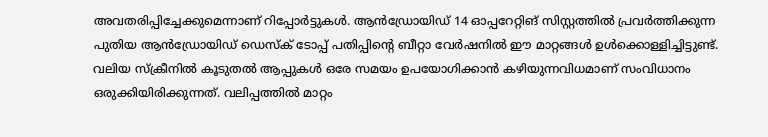അവതരിപ്പിച്ചേക്കുമെന്നാണ് റിപ്പോര്‍ട്ടുകള്‍. ആന്‍ഡ്രോയിഡ് 14 ഓപ്പറേറ്റിങ് സിസ്റ്റത്തില്‍ പ്രവര്‍ത്തിക്കുന്ന പുതിയ ആന്‍ഡ്രോയിഡ് ഡെസ്‌ക് ടോപ്പ് പതിപ്പിന്റെ ബീറ്റാ വേര്‍ഷനില്‍ ഈ മാറ്റങ്ങള്‍ ഉള്‍ക്കൊള്ളിച്ചിട്ടുണ്ട്. വലിയ സ്‌ക്രീനില്‍ കൂടുതല്‍ ആപ്പുകള്‍ ഒരേ സമയം ഉപയോഗിക്കാന്‍ കഴിയുന്നവിധമാണ് സംവിധാനം ഒരുക്കിയിരിക്കുന്നത്. വലിപ്പത്തില്‍ മാറ്റം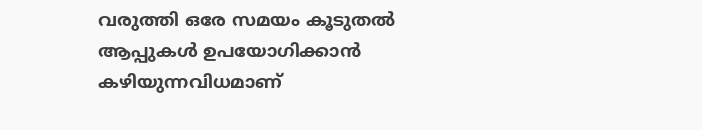വരുത്തി ഒരേ സമയം കൂടുതല്‍ ആപ്പുകള്‍ ഉപയോഗിക്കാന്‍ കഴിയുന്നവിധമാണ്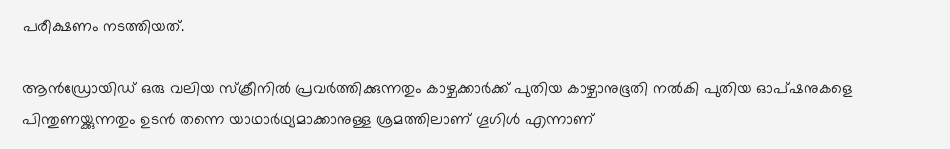പരീക്ഷണം നടത്തിയത്.

ആന്‍ഡ്രോയിഡ് ഒരു വലിയ സ്‌ക്രീനില്‍ പ്രവര്‍ത്തിക്കുന്നതും കാഴ്ചക്കാര്‍ക്ക് പുതിയ കാഴ്ചാനുഭൂതി നല്‍കി പുതിയ ഓപ്ഷനുകളെ പിന്തുണയ്ക്കുന്നതും ഉടന്‍ തന്നെ യാഥാര്‍ഥ്യമാക്കാനുള്ള ശ്രമത്തിലാണ് ഗൂഗിള്‍ എന്നാണ്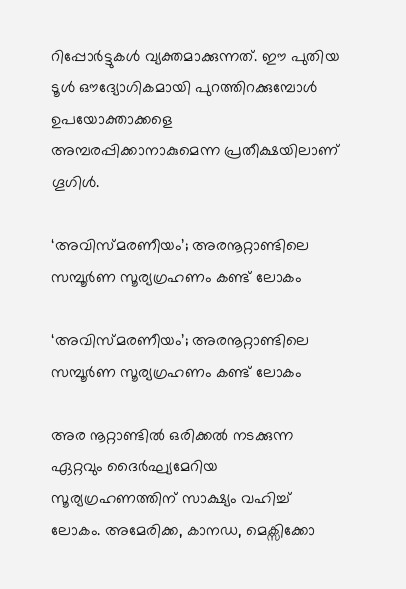റിപ്പോര്‍ട്ടുകള്‍ വ്യക്തമാക്കുന്നത്. ഈ പുതിയ ടൂള്‍ ഔദ്യോഗികമായി പുറത്തിറക്കുമ്പോള്‍ ഉപയോക്താക്കളെ അമ്പരപ്പിക്കാനാകുമെന്ന പ്രതീക്ഷയിലാണ് ഗൂഗിള്‍.

‘അവിസ്മരണീയം’; അരനൂറ്റാണ്ടിലെ സമ്പൂർണ സൂര്യഗ്രഹണം കണ്ട് ലോകം

‘അവിസ്മരണീയം’; അരനൂറ്റാണ്ടിലെ സമ്പൂർണ സൂര്യഗ്രഹണം കണ്ട് ലോകം

അര നൂറ്റാണ്ടില്‍ ഒരിക്കല്‍ നടക്കുന്ന ഏറ്റവും ദൈര്‍ഘ്യമേറിയ സൂര്യഗ്രഹണത്തിന് സാക്ഷ്യം വഹിച്ച് ലോകം. അമേരിക്ക, കാനഡ, മെക്സിക്കോ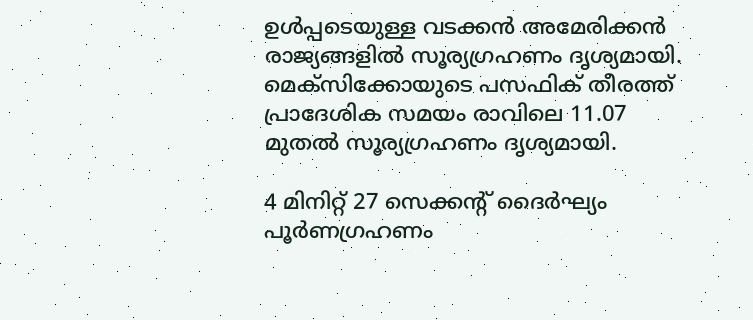ഉൾപ്പടെയുള്ള വടക്കൻ അമേരിക്കന്‍ രാജ്യങ്ങളിൽ സൂര്യഗ്രഹണം ദൃശ്യമായി. മെക്സിക്കോയുടെ പസഫിക് തീരത്ത് പ്രാദേശിക സമയം രാവിലെ 11.07 മുതല്‍ സൂര്യഗ്രഹണം ദൃശ്യമായി.

4 മിനിറ്റ് 27 സെക്കന്റ് ദൈർഘ്യം പൂർണഗ്രഹണം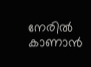നേരിൽ കാണാൻ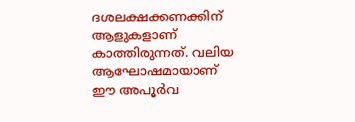ദശലക്ഷക്കണക്കിന് ആളുകളാണ് കാത്തിരുന്നത്. വലിയ ആഘോഷമായാണ് ഈ അപൂർവ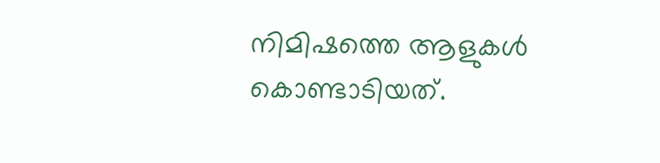നിമിഷത്തെ ആളുകൾ കൊണ്ടാടിയത്.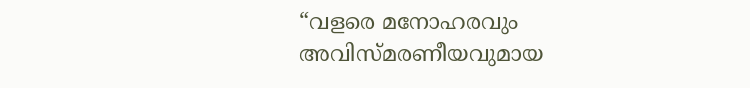“വളരെ മനോഹരവും അവിസ്മരണീയവുമായ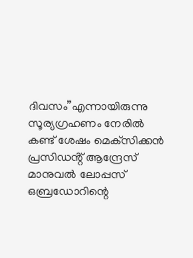ദിവസം”എന്നായിരുന്നു സൂര്യഗ്രഹണം നേരിൽ കണ്ട് ശേഷം മെക്‌സിക്കൻ പ്രസിഡൻ്റ് ആന്ദ്രേസ് മാനുവൽ ലോപ്പസ് ഒബ്രഡോറിന്റെ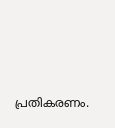പ്രതികരണം.